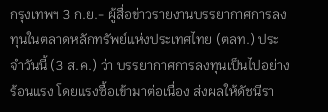กรุงเทพฯ 3 ก.ย.- ผู้สื่อข่าวรายงานบรรยากาศการลงทุนในตลาดหลักทรัพย์แห่งประเทศไทย (ตลท.) ประจำวันนี้ (3 ส.ค.) ว่า บรรยากาศการลงทุนเป็นไปอย่างร้อนแรง โดยแรงซื้อเข้ามาต่อเนื่อง ส่งผลให้ดัชนีรา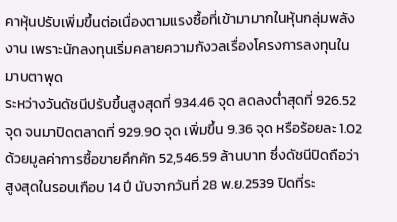คาหุ้นปรับเพิ่มขึ้นต่อเนื่องตามแรงซื้อที่เข้ามามากในหุ้นกลุ่มพลังงาน เพราะนักลงทุนเริ่มคลายความกังวลเรื่องโครงการลงทุนในมาบตาพุด
ระหว่างวันดัชนีปรับขึ้นสูงสุดที่ 934.46 จุด ลดลงต่ำสุดที่ 926.52 จุด จนมาปิดตลาดที่ 929.90 จุด เพิ่มขึ้น 9.36 จุด หรือร้อยละ 1.02 ด้วยมูลค่าการซื้อขายคึกคัก 52,546.59 ล้านบาท ซึ่งดัชนีปิดถือว่าสูงสุดในรอบเกือบ 14 ปี นับจากวันที่ 28 พ.ย.2539 ปิดที่ระ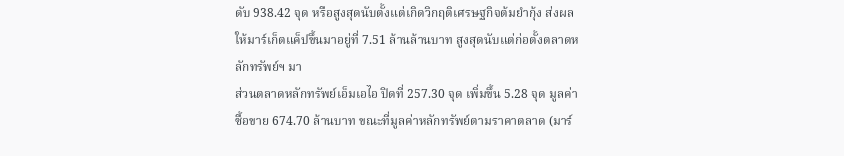ดับ 938.42 จุด หรือสูงสุดนับตั้งแต่เกิดวิกฤติเศรษฐกิจต้มยำกุ้ง ส่งผลให้มาร์เก็ตแค็ปขึ้นมาอยู่ที่ 7.51 ล้านล้านบาท สูงสุดนับแต่ก่อตั้งตลาดหลักทรัพย์ฯ มา
ส่วนตลาดหลักทรัพย์เอ็มเอไอ ปิดที่ 257.30 จุด เพิ่มขึ้น 5.28 จุด มูลค่าซื้อขาย 674.70 ล้านบาท ขณะที่มูลค่าหลักทรัพย์ตามราคาตลาด (มาร์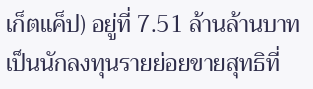เก็ตแค็ป) อยู่ที่ 7.51 ล้านล้านบาท เป็นนักลงทุนรายย่อยขายสุทธิที่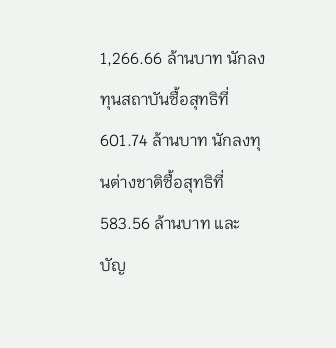1,266.66 ล้านบาท นักลงทุนสถาบันซื้อสุทธิที่ 601.74 ล้านบาท นักลงทุนต่างชาติซื้อสุทธิที่ 583.56 ล้านบาท และบัญ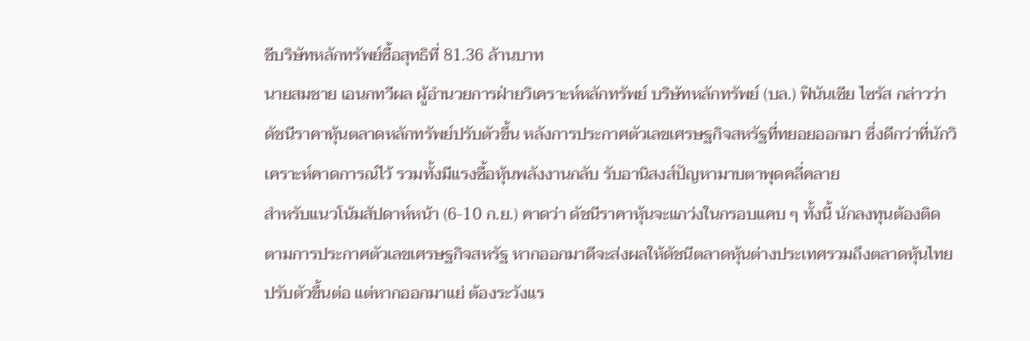ชีบริษัทหลักทรัพย์ซื้อสุทธิที่ 81.36 ล้านบาท
นายสมชาย เอนกทวีผล ผู้อำนวยการฝ่ายวิเคราะห์หลักทรัพย์ บริษัทหลักทรัพย์ (บล.) ฟินันเซีย ไซรัส กล่าวว่า ดัชนีราคาหุ้นตลาดหลักทรัพย์ปรับตัวขึ้น หลังการประกาศตัวเลขเศรษฐกิจสหรัฐที่ทยอยออกมา ซึ่งดีกว่าที่นักวิเคราะห์คาดการณ์ไว้ รวมทั้งมีแรงซื้อหุ้นพลังงานกลับ รับอานิสงส์ปัญหามาบตาพุดคลี่คลาย
สำหรับแนวโน้มสัปดาห์หน้า (6-10 ก.ย.) คาดว่า ดัชนีราคาหุ้นจะแกว่งในกรอบแคบ ๆ ทั้งนี้ นักลงทุนต้องติดตามการประกาศตัวเลขเศรษฐกิจสหรัฐ หากออกมาดีจะส่งผลให้ดัชนีตลาดหุ้นต่างประเทศรวมถึงตลาดหุ้นไทยปรับตัวขึ้นต่อ แต่หากออกมาแย่ ต้องระวังแร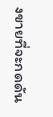งขายที่จะกดดัน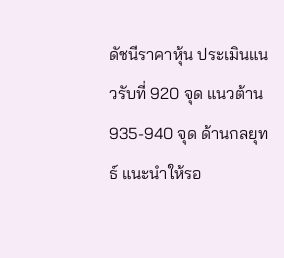ดัชนีราคาหุ้น ประเมินแนวรับที่ 920 จุด แนวต้าน 935-940 จุด ด้านกลยุทธ์ แนะนำให้รอ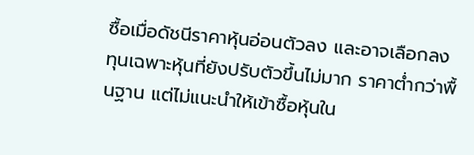ซื้อเมื่อดัชนีราคาหุ้นอ่อนตัวลง และอาจเลือกลงทุนเฉพาะหุ้นที่ยังปรับตัวขึ้นไม่มาก ราคาต่ำกว่าพื้นฐาน แต่ไม่แนะนำให้เข้าซื้อหุ้นใน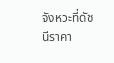จังหวะที่ดัชนีราคา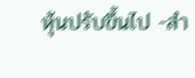หุ้นปรับขึ้นไป -สำ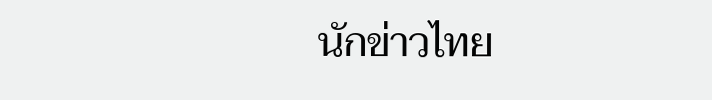นักข่าวไทย